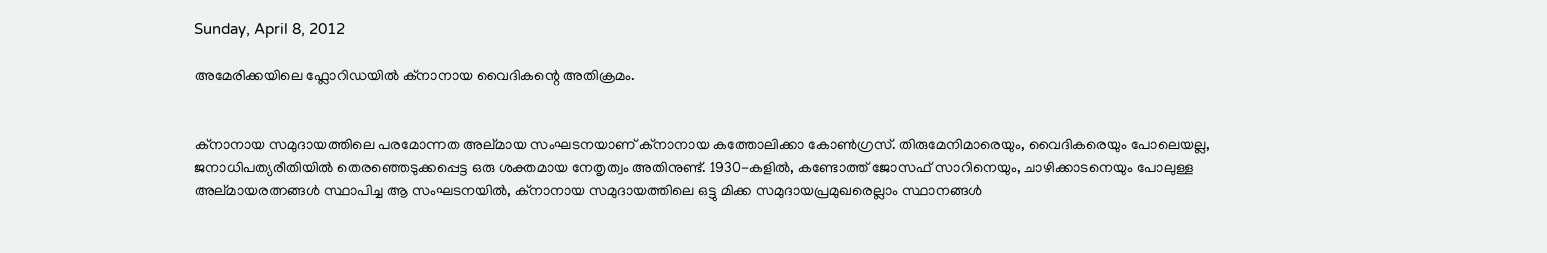Sunday, April 8, 2012

അമേരിക്കയിലെ ഫ്ലോറിഡയില്‍ ക്നാനായ വൈദികന്റെ അതിക്രമം.


ക്നാനായ സമുദായത്തിലെ പരമോന്നത അല്മായ സംഘടനയാണ് ക്നാനായ കത്തോലിക്കാ കോണ്‍ഗ്രസ്‌. തിരുമേനിമാരെയും, വൈദികരെയും പോലെയല്ല, ജനാധിപത്യരീതിയില്‍ തെരഞ്ഞെടുക്കപ്പെട്ട ഒരു ശക്തമായ നേതൃത്വം അതിനുണ്ട്. 1930-കളില്‍, കണ്ടോത്ത് ജോസഫ്‌ സാറിനെയും, ചാഴിക്കാടനെയും പോലുള്ള അല്മായരത്നങ്ങള്‍ സ്ഥാപിച്ച ആ സംഘടനയില്‍, ക്നാനായ സമുദായത്തിലെ ഒട്ടു മിക്ക സമുദായപ്രമുഖരെല്ലാം സ്ഥാനങ്ങള്‍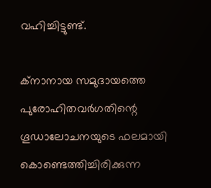വഹിച്ചിട്ടുണ്ട്.

ക്നാനായ സമുദായത്തെ പുരോഹിതവര്‍ഗതിന്റെ ഗൂഡാലോചനയുടെ ഫലമായി കൊണ്ടെത്തിച്ചിരിക്കുന്ന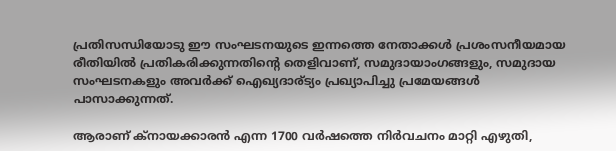പ്രതിസന്ധിയോടു ഈ സംഘടനയുടെ ഇന്നത്തെ നേതാക്കള്‍ പ്രശംസനീയമായ രീതിയില്‍ പ്രതികരിക്കുന്നതിന്റെ തെളിവാണ്, സമുദായാംഗങ്ങളും, സമുദായ സംഘടനകളും അവര്‍ക്ക് ഐഖ്യദാര്ട്യം പ്രഖ്യാപിച്ചു പ്രമേയങ്ങള്‍ പാസാക്കുന്നത്.

ആരാണ് ക്നായക്കാരന്‍ എന്ന 1700 വര്‍ഷത്തെ നിര്‍വചനം മാറ്റി എഴുതി,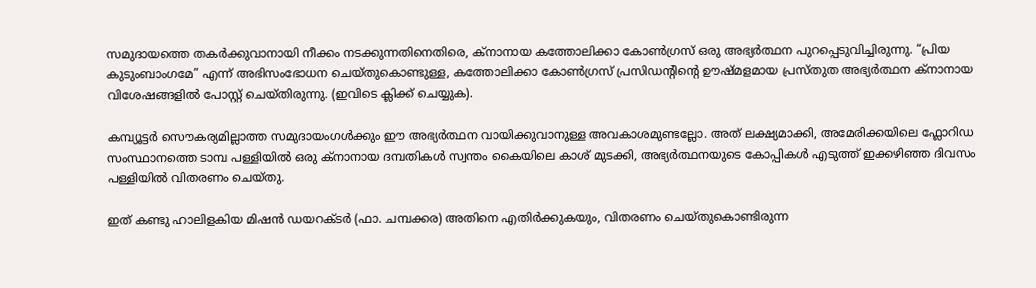സമുദായത്തെ തകര്‍ക്കുവാനായി നീക്കം നടക്കുന്നതിനെതിരെ, ക്നാനായ കത്തോലിക്കാ കോണ്‍ഗ്രസ്‌ ഒരു അഭ്യര്‍ത്ഥന പുറപ്പെടുവിച്ചിരുന്നു. “പ്രിയ കുടുംബാംഗമേ” എന്ന് അഭിസംഭോധന ചെയ്തുകൊണ്ടുള്ള, കത്തോലിക്കാ കോണ്‍ഗ്രസ്‌ പ്രസിഡന്റിന്റെ ഊഷ്മളമായ പ്രസ്തുത അഭ്യര്‍ത്ഥന ക്നാനായ വിശേഷങ്ങളില്‍ പോസ്റ്റ്‌ ചെയ്തിരുന്നു. (ഇവിടെ ക്ലിക്ക് ചെയ്യുക).

കമ്പ്യൂട്ടര്‍ സൌകര്യമില്ലാത്ത സമുദായംഗള്‍ക്കും ഈ അഭ്യര്‍ത്ഥന വായിക്കുവാനുള്ള അവകാശമുണ്ടല്ലോ. അത് ലക്ഷ്യമാക്കി, അമേരിക്കയിലെ ഫ്ലോറിഡ സംസ്ഥാനത്തെ ടാമ്പ പള്ളിയില്‍ ഒരു ക്നാനായ ദമ്പതികള്‍ സ്വന്തം കൈയിലെ കാശ് മുടക്കി, അഭ്യര്‍ത്ഥനയുടെ കോപ്പികള്‍ എടുത്ത് ഇക്കഴിഞ്ഞ ദിവസം പള്ളിയില്‍ വിതരണം ചെയ്തു.

ഇത് കണ്ടു ഹാലിളകിയ മിഷന്‍ ഡയറക്ടര്‍ (ഫാ. ചമ്പക്കര) അതിനെ എതിര്‍ക്കുകയും, വിതരണം ചെയ്തുകൊണ്ടിരുന്ന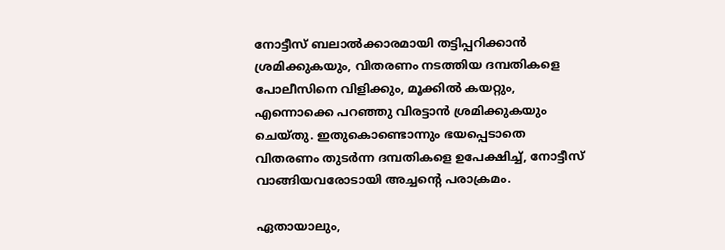നോട്ടീസ് ബലാല്‍ക്കാരമായി തട്ടിപ്പറിക്കാന്‍ ശ്രമിക്കുകയും, വിതരണം നടത്തിയ ദമ്പതികളെ പോലീസിനെ വിളിക്കും, മൂക്കില്‍ കയറ്റും, എന്നൊക്കെ പറഞ്ഞു വിരട്ടാന്‍ ശ്രമിക്കുകയും ചെയ്തു. ഇതുകൊണ്ടൊന്നും ഭയപ്പെടാതെ വിതരണം തുടര്‍ന്ന ദമ്പതികളെ ഉപേക്ഷിച്ച്, നോട്ടീസ് വാങ്ങിയവരോടായി അച്ചന്റെ പരാക്രമം.

ഏതായാലും,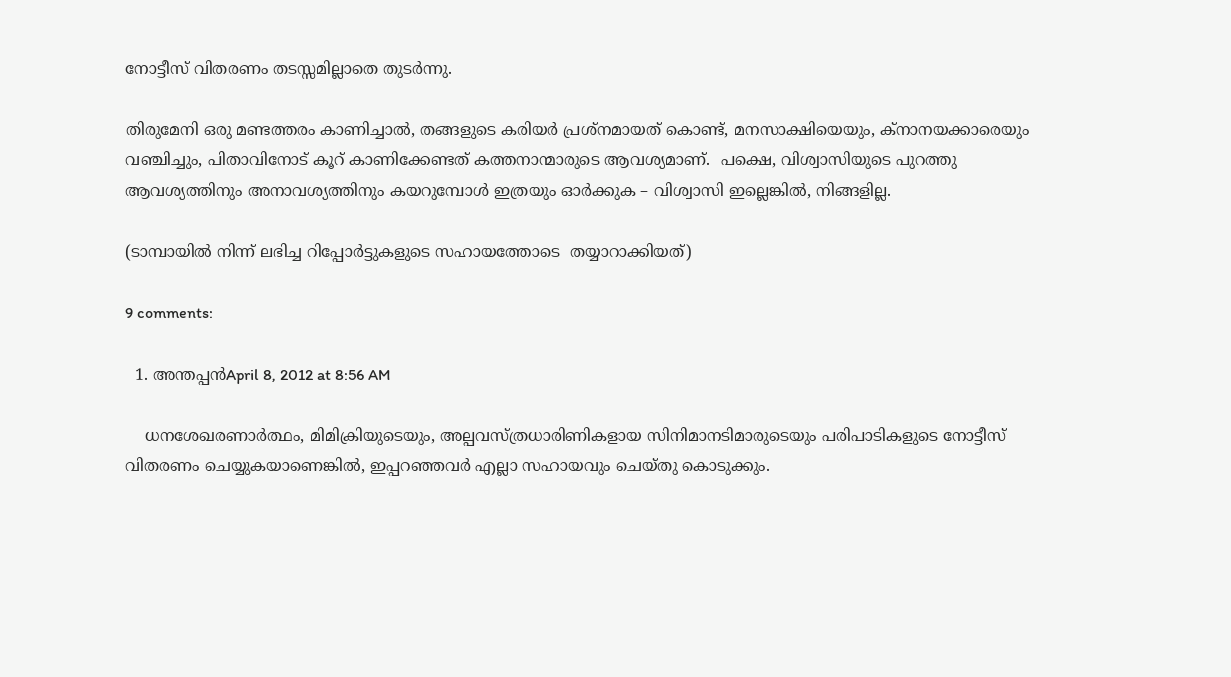നോട്ടീസ് വിതരണം തടസ്സമില്ലാതെ തുടര്‍ന്നു.

തിരുമേനി ഒരു മണ്ടത്തരം കാണിച്ചാല്‍, തങ്ങളുടെ കരിയര്‍ പ്രശ്നമായത് കൊണ്ട്, മനസാക്ഷിയെയും, ക്നാനയക്കാരെയും വഞ്ചിച്ചും, പിതാവിനോട് കൂറ് കാണിക്കേണ്ടത് കത്തനാന്മാരുടെ ആവശ്യമാണ്‌.  പക്ഷെ, വിശ്വാസിയുടെ പുറത്തു ആവശ്യത്തിനും അനാവശ്യത്തിനും കയറുമ്പോള്‍ ഇത്രയും ഓര്‍ക്കുക – വിശ്വാസി ഇല്ലെങ്കില്‍, നിങ്ങളില്ല.

(ടാമ്പായില്‍ നിന്ന് ലഭിച്ച റിപ്പോര്‍ട്ടുകളുടെ സഹായത്തോടെ  തയ്യാറാക്കിയത്)

9 comments:

  1. അന്തപ്പന്‍April 8, 2012 at 8:56 AM

    ധനശേഖരണാര്‍ത്ഥം, മിമിക്രിയുടെയും, അല്പവസ്ത്രധാരിണികളായ സിനിമാനടിമാരുടെയും പരിപാടികളുടെ നോട്ടീസ് വിതരണം ചെയ്യുകയാണെങ്കില്‍, ഇപ്പറഞ്ഞവര്‍ എല്ലാ സഹായവും ചെയ്തു കൊടുക്കും.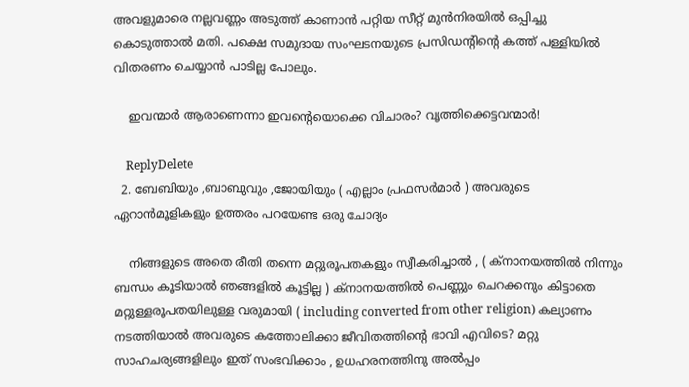അവളുമാരെ നല്ലവണ്ണം അടുത്ത് കാണാന്‍ പറ്റിയ സീറ്റ് മുന്‍നിരയില്‍ ഒപ്പിച്ചു കൊടുത്താല്‍ മതി. പക്ഷെ സമുദായ സംഘടനയുടെ പ്രസിഡന്റിന്റെ കത്ത് പള്ളിയില്‍ വിതരണം ചെയ്യാന്‍ പാടില്ല പോലും.

    ഇവന്മാര്‍ ആരാണെന്നാ ഇവന്റെയൊക്കെ വിചാരം? വൃത്തിക്കെട്ടവന്മാര്‍!

    ReplyDelete
  2. ബേബിയും ,ബാബുവും ,ജോയിയും ( എല്ലാം പ്രഫസര്‍മാര്‍ ) അവരുടെ ഏറാന്‍മൂളികളും ഉത്തരം പറയേണ്ട ഒരു ചോദ്യം

    നിങ്ങളുടെ അതെ രീതി തന്നെ മറ്റുരൂപതകളും സ്വീകരിച്ചാല്‍ , ( ക്നാനയത്തില്‍ നിന്നും ബന്ധം കൂടിയാല്‍ ഞങ്ങളില്‍ കൂട്ടില്ല ) ക്നാനയത്തില്‍ പെണ്ണും ചെറക്കനും കിട്ടാതെ മറ്റുള്ളരൂപതയിലുള്ള വരുമായി ( including converted from other religion) കല്യാണം നടത്തിയാല്‍ അവരുടെ കത്തോലിക്കാ ജീവിതത്തിന്‍റെ ഭാവി എവിടെ? മറ്റു സാഹചര്യങ്ങളിലും ഇത് സംഭവിക്കാം , ഉധഹരനത്തിനു അല്‍പ്പം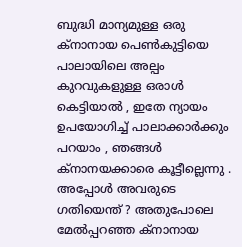ബുദ്ധി മാന്യമുള്ള ഒരു ക്നാനായ പെണ്‍കുട്ടിയെ പാലായിലെ അല്പം കുറവുകളുള്ള ഒരാള്‍ കെട്ടിയാല്‍ , ഇതേ ന്യായം ഉപയോഗിച്ച് പാലാക്കാര്‍ക്കും പറയാം , ഞങ്ങള്‍ ക്നാനയക്കാരെ കൂട്ടീല്ലെന്നു . അപ്പോള്‍ അവരുടെ ഗതിയെന്ത് ? അതുപോലെ മേല്‍പ്പറഞ്ഞ ക്നാനായ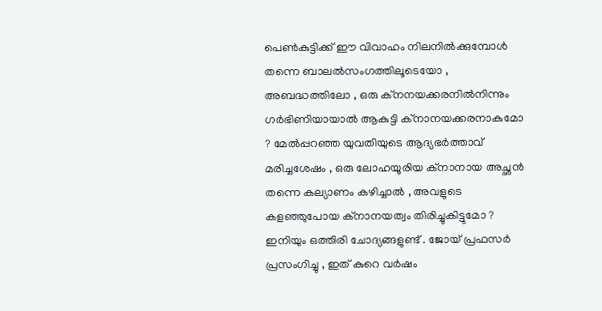പെണ്‍കുട്ടിക്ക് ഈ വിവാഹം നിലനില്‍ക്കുമ്പോള്‍ തന്നെ ബാലല്‍സംഗത്തിലൂടെയോ , അബദ്ധത്തിലോ , ഒരു ക്നനയക്കരനില്‍നിന്നും ഗര്‍ഭിണിയായാല്‍ ആകുട്ടി ക്നാനയക്കരനാകുമോ ? മേല്‍പ്പറഞ്ഞ യുവതിയുടെ ആദ്യഭര്‍ത്താവ് മരിച്ചശേഷം , ഒരു ലോഹയൂരിയ ക്നാനായ അച്ഛന്‍ തന്നെ കല്യാണം കഴിച്ചാല്‍ , അവളുടെ കളഞ്ഞുപോയ ക്നാനയത്വം തിരിച്ചുകിട്ടുമോ ? ഇനിയും ഒത്തിരി ചോദ്യങ്ങളുണ്ട് . ജോയ് പ്രഫസര്‍ പ്രസംഗിച്ചു , ഇത് കുറെ വര്‍ഷം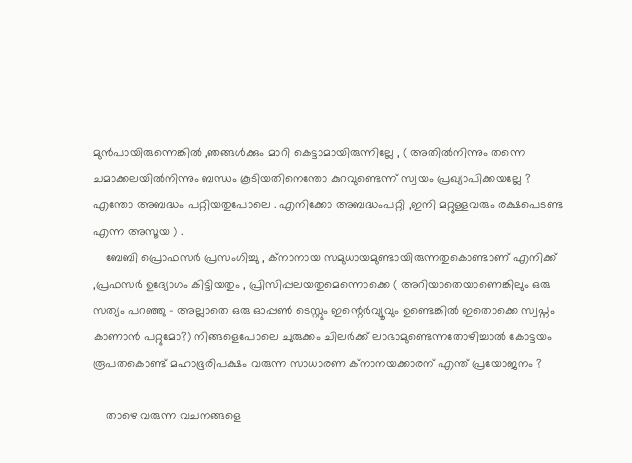മുന്‍പായിരുന്നെങ്കില്‍ ,ഞങ്ങള്‍ക്കും മാറി കെട്ടാമായിരുന്നില്ലേ , ( അതില്‍നിന്നും തന്നെ ചമാക്കലയില്‍നിന്നും ബന്ധം കൂടിയതിനെന്തോ കുറവുണ്ടെന്ന് സ്വയം പ്രഖ്യാപിക്കയല്ലേ ? എന്തോ അബദ്ധം പറ്റിയതുപോലെ . എനിക്കോ അബദ്ധംപറ്റി ,ഇനി മറ്റുള്ളവരും രക്ഷപെടണ്ട എന്ന അസൂയ ) .
    ബേബി പ്രൊഫസര്‍ പ്രസംഗിച്ചു , ക്നാനായ സമുധായമുണ്ടായിരുന്നതുകൊണ്ടാണ് എനിക്ക് ,പ്രഫസര്‍ ഉദ്യോഗം കിട്ടിയതും , പ്രിസിപ്പലയതുമെന്നൊക്കെ ( അറിയാതെയാണെങ്കിലും ഒരു സത്യം പറഞ്ഞു - അല്ലാതെ ഒരു ഓപ്പണ്‍ ടെസ്റ്റും ഇന്റെര്‍വ്യൂവും ഉണ്ടെങ്കില്‍ ഇതൊക്കെ സ്വപ്നം കാണാന്‍ പറ്റുമോ?) നിങ്ങളെപോലെ ചുരുക്കം ചിലര്‍ക്ക് ലാഭാമുണ്ടെന്നതോഴിച്ചാല്‍ കോട്ടയം രൂപതകൊണ്ട് മഹാഭൂരിപക്ഷം വരുന്ന സാധാരണ ക്നാനയക്കാരന് എന്ത് പ്രയോജനം ?

    താഴെ വരുന്ന വചനങ്ങളെ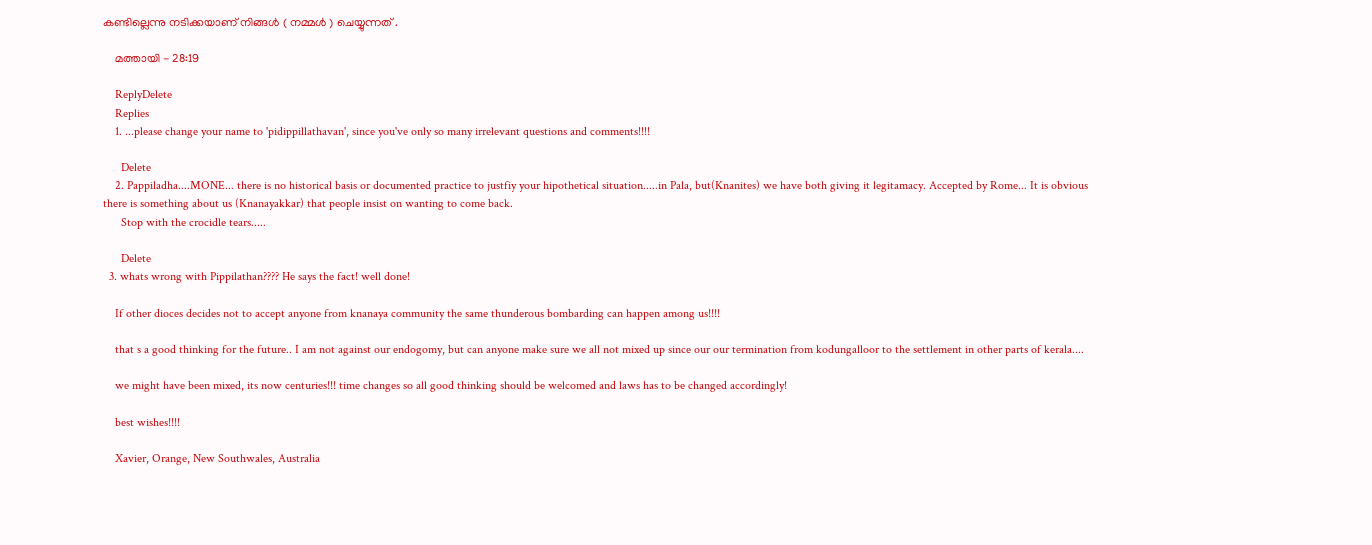കണ്ടില്ലെന്നു നടിക്കയാണ് നിങ്ങള്‍ ( നമ്മള്‍ ) ചെയ്യുന്നത് .

    മത്തായി - 28:19

    ReplyDelete
    Replies
    1. ...please change your name to 'pidippillathavan', since you've only so many irrelevant questions and comments!!!!

      Delete
    2. Pappiladha....MONE... there is no historical basis or documented practice to justfiy your hipothetical situation.....in Pala, but(Knanites) we have both giving it legitamacy. Accepted by Rome... It is obvious there is something about us (Knanayakkar) that people insist on wanting to come back.
      Stop with the crocidle tears.....

      Delete
  3. whats wrong with Pippilathan???? He says the fact! well done!

    If other dioces decides not to accept anyone from knanaya community the same thunderous bombarding can happen among us!!!!

    that s a good thinking for the future.. I am not against our endogomy, but can anyone make sure we all not mixed up since our our termination from kodungalloor to the settlement in other parts of kerala....

    we might have been mixed, its now centuries!!! time changes so all good thinking should be welcomed and laws has to be changed accordingly!

    best wishes!!!!

    Xavier, Orange, New Southwales, Australia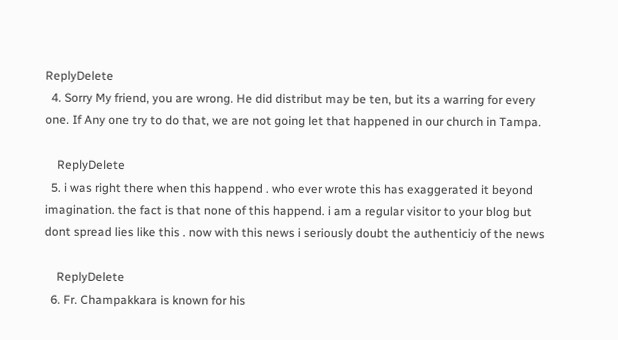ReplyDelete
  4. Sorry My friend, you are wrong. He did distribut may be ten, but its a warring for every one. If Any one try to do that, we are not going let that happened in our church in Tampa.

    ReplyDelete
  5. i was right there when this happend . who ever wrote this has exaggerated it beyond imagination. the fact is that none of this happend. i am a regular visitor to your blog but dont spread lies like this . now with this news i seriously doubt the authenticiy of the news

    ReplyDelete
  6. Fr. Champakkara is known for his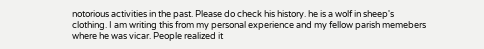notorious activities in the past. Please do check his history. he is a wolf in sheep's clothing. I am writing this from my personal experience and my fellow parish memebers where he was vicar. People realized it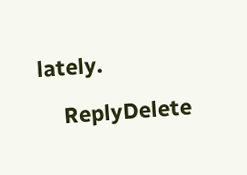lately.

    ReplyDelete